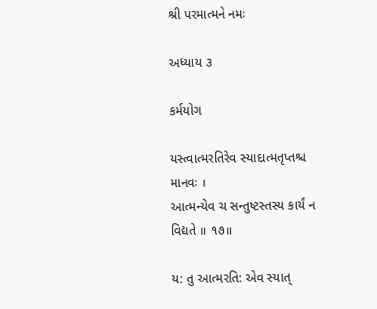શ્રી પરમાત્મને નમઃ

અધ્યાય ૩

કર્મયોગ

યસ્ત્વાત્મરતિરેવ સ્યાદાત્મતૃપ્તશ્ચ માનવઃ ।
આત્મન્યેવ ચ સન્તુષ્ટસ્તસ્ય કાર્યં ન વિદ્યતે ॥ ૧૭॥

ય: તુ આત્મરતિ: એવ સ્યાત્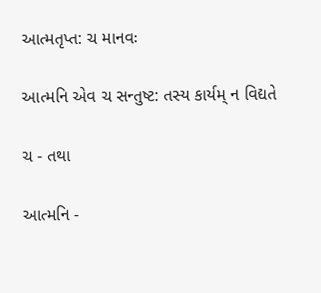આત્મતૃપ્ત: ચ માનવઃ

આત્મનિ એવ ચ સન્તુષ્ટ: તસ્ય કાર્યમ્ ન વિદ્યતે

ચ - તથા

આત્મનિ -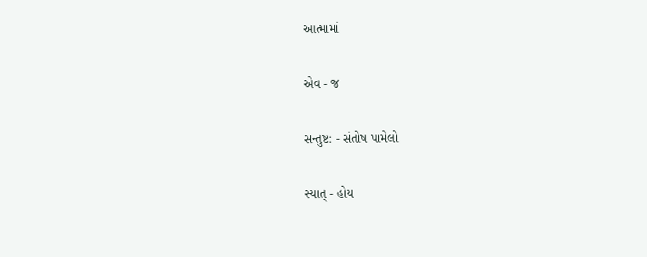આત્મામાં

એવ - જ

સન્તુષ્ટ: - સંતોષ પામેલો

સ્યાત્ - હોય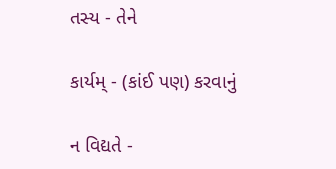તસ્ય - તેને

કાર્યમ્ - (કાંઈ પણ) કરવાનું

ન વિદ્યતે -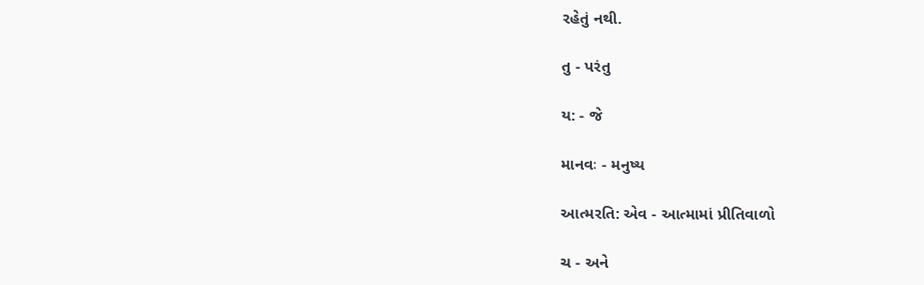રહેતું નથી.

તુ - પરંતુ

ય: - જે

માનવઃ - મનુષ્ય

આત્મરતિ: એવ - આત્મામાં પ્રીતિવાળો

ચ - અને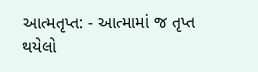આત્મતૃપ્ત: - આત્મામાં જ તૃપ્ત થયેલો